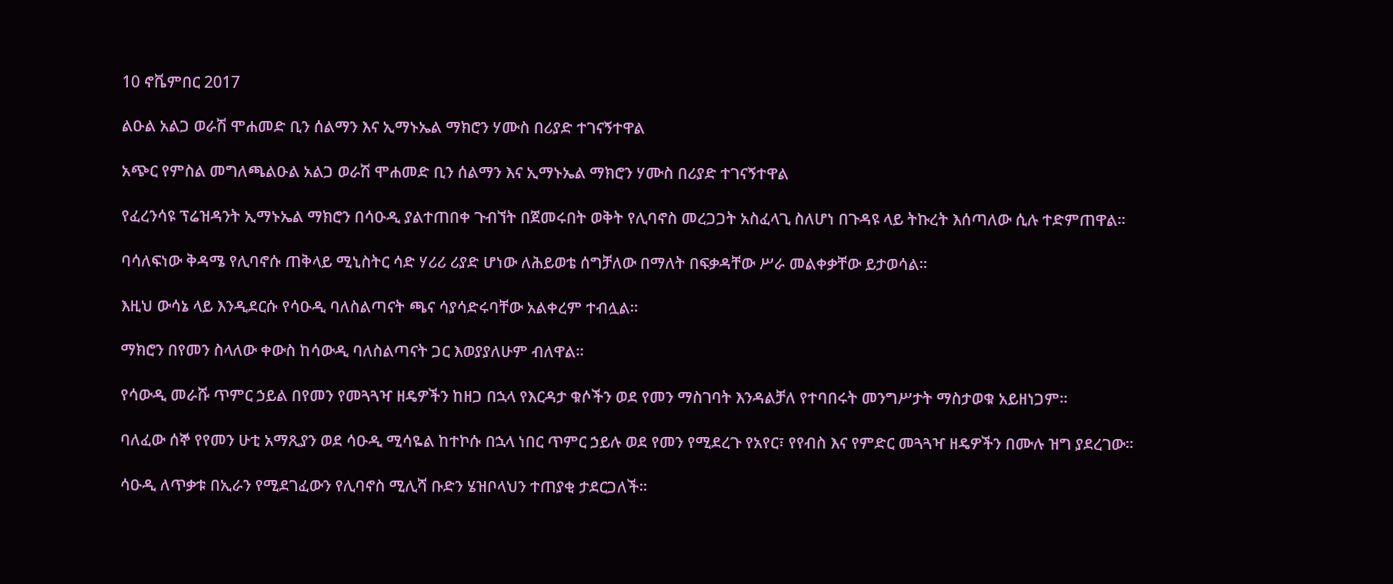10 ኖቬምበር 2017

ልዑል አልጋ ወራሽ ሞሐመድ ቢን ሰልማን እና ኢማኑኤል ማክሮን ሃሙስ በሪያድ ተገናኝተዋል

አጭር የምስል መግለጫልዑል አልጋ ወራሽ ሞሐመድ ቢን ሰልማን እና ኢማኑኤል ማክሮን ሃሙስ በሪያድ ተገናኝተዋል

የፈረንሳዩ ፕሬዝዳንት ኢማኑኤል ማክሮን በሳዑዲ ያልተጠበቀ ጉብኘት በጀመሩበት ወቅት የሊባኖስ መረጋጋት አስፈላጊ ስለሆነ በጉዳዩ ላይ ትኩረት እሰጣለው ሲሉ ተድምጠዋል።

ባሳለፍነው ቅዳሜ የሊባኖሱ ጠቅላይ ሚኒስትር ሳድ ሃሪሪ ሪያድ ሆነው ለሕይወቴ ሰግቻለው በማለት በፍቃዳቸው ሥራ መልቀቃቸው ይታወሳል።

እዚህ ውሳኔ ላይ እንዲደርሱ የሳዑዲ ባለስልጣናት ጫና ሳያሳድሩባቸው አልቀረም ተብሏል።

ማክሮን በየመን ስላለው ቀውስ ከሳውዲ ባለስልጣናት ጋር እወያያለሁም ብለዋል።

የሳውዲ መራሹ ጥምር ኃይል በየመን የመጓጓዣ ዘዴዎችን ከዘጋ በኋላ የእርዳታ ቁሶችን ወደ የመን ማስገባት እንዳልቻለ የተባበሩት መንግሥታት ማስታወቁ አይዘነጋም።

ባለፈው ሰኞ የየመን ሁቲ አማጺያን ወደ ሳዑዲ ሚሳዬል ከተኮሱ በኋላ ነበር ጥምር ኃይሉ ወደ የመን የሚደረጉ የአየር፣ የየብስ እና የምድር መጓጓዣ ዘዴዎችን በሙሉ ዝግ ያደረገው።

ሳዑዲ ለጥቃቱ በኢራን የሚደገፈውን የሊባኖስ ሚሊሻ ቡድን ሄዝቦላህን ተጠያቂ ታደርጋለች።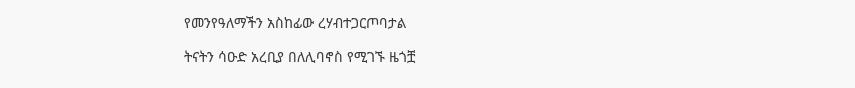የመንየዓለማችን አስከፊው ረሃብተጋርጦባታል

ትናትን ሳዑድ አረቢያ በለሊባኖስ የሚገኙ ዜጎቿ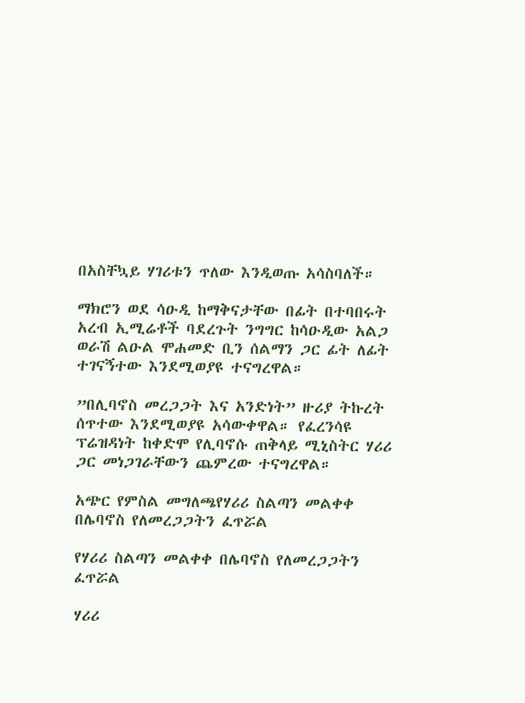በአስቸኳይ ሃገሪቱን ጥለው እንዲወጡ አሳስባለች።

ማክሮን ወደ ሳዑዲ ከማቅናታቸው በፊት በተባበሩት አረብ ኢሚሬቶች ባደረጉት ንግግር ከሳዑዲው አልጋ ወራሽ ልዑል ሞሐመድ ቢን ሰልማን ጋር ፊት ለፊት ተገናኝተው እንደሚወያዩ ተናግረዋል።

”በሊባኖስ መረጋጋት እና አንድነት” ዙሪያ ትኩረት ሰጥተው እንደሚወያዩ አሳውቀዋል። የፈረንሳዩ ፕሬዝዳነት ከቀድሞ የሊባኖሱ ጠቅላይ ሚኒስትር ሃሪሪ ጋር መነጋገራቸውን ጨምረው ተናግረዋል።

አጭር የምስል መግለጫየሃሪሪ ስልጣን መልቀቀ በሌባኖስ የለመረጋጋትን ፈጥሯል

የሃሪሪ ስልጣን መልቀቀ በሌባኖስ የለመረጋጋትን ፈጥሯል

ሃሪሪ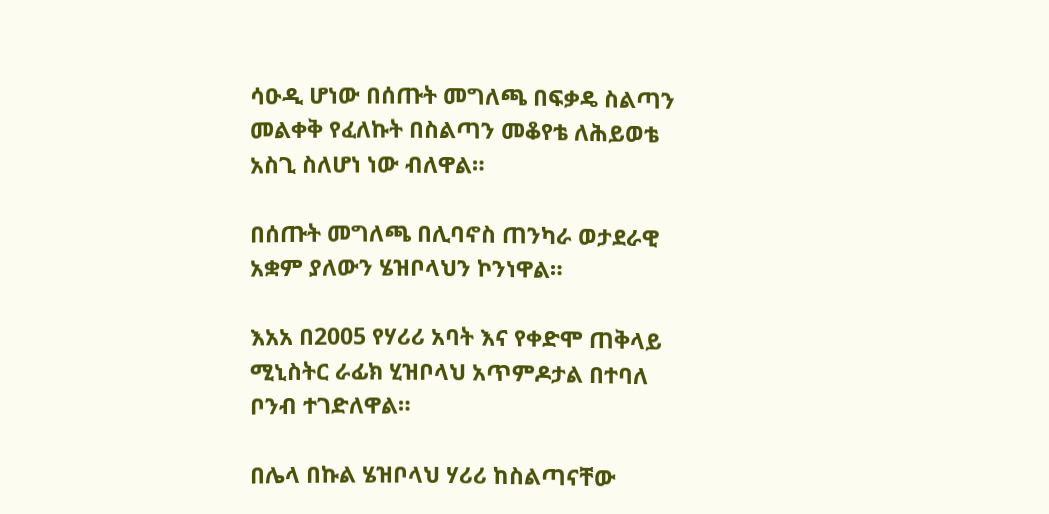ሳዑዲ ሆነው በሰጡት መግለጫ በፍቃዴ ስልጣን መልቀቅ የፈለኩት በስልጣን መቆየቴ ለሕይወቴ አስጊ ስለሆነ ነው ብለዋል።

በሰጡት መግለጫ በሊባኖስ ጠንካራ ወታደራዊ አቋም ያለውን ሄዝቦላህን ኮንነዋል።

እአአ በ2005 የሃሪሪ አባት እና የቀድሞ ጠቅላይ ሚኒስትር ራፊክ ሂዝቦላህ አጥምዶታል በተባለ ቦንብ ተገድለዋል።

በሌላ በኩል ሄዝቦላህ ሃሪሪ ከስልጣናቸው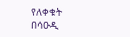የለቀቁት በሳዑዲ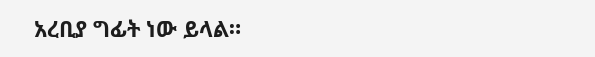አረቢያ ግፊት ነው ይላል።